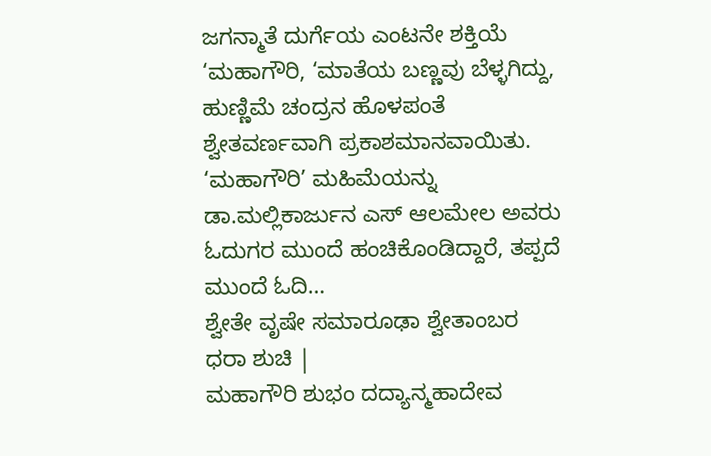ಜಗನ್ಮಾತೆ ದುರ್ಗೆಯ ಎಂಟನೇ ಶಕ್ತಿಯೆ ‘ಮಹಾಗೌರಿ, ‘ಮಾತೆಯ ಬಣ್ಣವು ಬೆಳ್ಳಗಿದ್ದು, ಹುಣ್ಣಿಮೆ ಚಂದ್ರನ ಹೊಳಪಂತೆ ಶ್ವೇತವರ್ಣವಾಗಿ ಪ್ರಕಾಶಮಾನವಾಯಿತು. ‘ಮಹಾಗೌರಿ’ ಮಹಿಮೆಯನ್ನು ಡಾ.ಮಲ್ಲಿಕಾರ್ಜುನ ಎಸ್ ಆಲಮೇಲ ಅವರು ಓದುಗರ ಮುಂದೆ ಹಂಚಿಕೊಂಡಿದ್ದಾರೆ, ತಪ್ಪದೆ ಮುಂದೆ ಓದಿ…
ಶ್ವೇತೇ ವೃಷೇ ಸಮಾರೂಢಾ ಶ್ವೇತಾಂಬರ ಧರಾ ಶುಚಿ |
ಮಹಾಗೌರಿ ಶುಭಂ ದದ್ಯಾನ್ಮಹಾದೇವ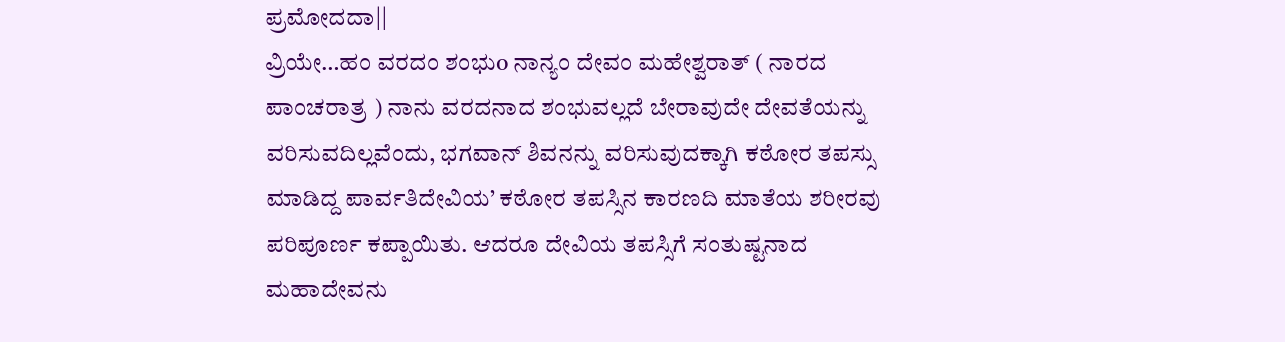ಪ್ರಮೋದದಾ||
ವ್ರಿಯೇ…ಹಂ ವರದಂ ಶಂಭುo ನಾನ್ಯಂ ದೇವಂ ಮಹೇಶ್ವರಾತ್ ( ನಾರದ ಪಾಂಚರಾತ್ರ ) ನಾನು ವರದನಾದ ಶಂಭುವಲ್ಲದೆ ಬೇರಾವುದೇ ದೇವತೆಯನ್ನು ವರಿಸುವದಿಲ್ಲವೆಂದು, ಭಗವಾನ್ ಶಿವನನ್ನು ವರಿಸುವುದಕ್ಕಾಗಿ ಕಠೋರ ತಪಸ್ಸು ಮಾಡಿದ್ದ ಪಾರ್ವತಿದೇವಿಯ’ ಕಠೋರ ತಪಸ್ಸಿನ ಕಾರಣದಿ ಮಾತೆಯ ಶರೀರವು ಪರಿಪೂರ್ಣ ಕಪ್ಪಾಯಿತು. ಆದರೂ ದೇವಿಯ ತಪಸ್ಸಿಗೆ ಸಂತುಷ್ಟನಾದ ಮಹಾದೇವನು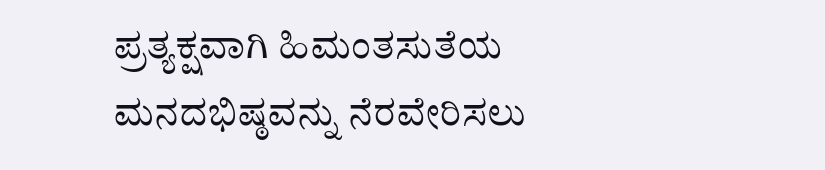ಪ್ರತ್ಯಕ್ಷವಾಗಿ ಹಿಮಂತಸುತೆಯ ಮನದಭಿಷ್ಠವನ್ನು ನೆರವೇರಿಸಲು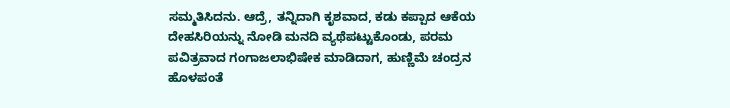ಸಮ್ಮತಿಸಿದನು. ಆದ್ರೆ, ತನ್ನಿದಾಗಿ ಕೃಶವಾದ, ಕಡು ಕಪ್ಪಾದ ಆಕೆಯ ದೇಹಸಿರಿಯನ್ನು ನೋಡಿ ಮನದಿ ವ್ಯಥೆಪಟ್ಟುಕೊಂಡು, ಪರಮ ಪವಿತ್ರವಾದ ಗಂಗಾಜಲಾಭಿಷೇಕ ಮಾಡಿದಾಗ, ಹುಣ್ಣಿಮೆ ಚಂದ್ರನ ಹೊಳಪಂತೆ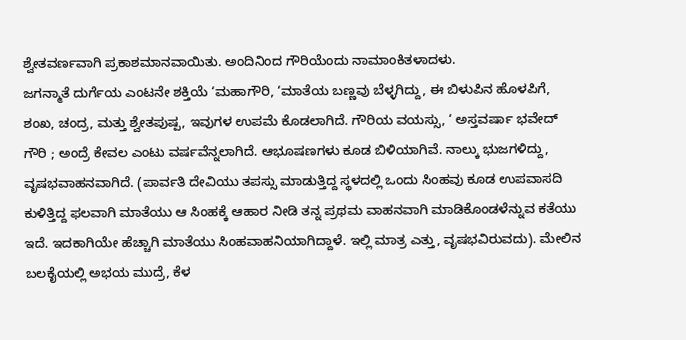ಶ್ವೇತವರ್ಣವಾಗಿ ಪ್ರಕಾಶಮಾನವಾಯಿತು. ಅಂದಿನಿಂದ ಗೌರಿಯೆಂದು ನಾಮಾಂಕಿತಳಾದಳು.
ಜಗನ್ಮಾತೆ ದುರ್ಗೆಯ ಎಂಟನೇ ಶಕ್ತಿಯೆ ‘ಮಹಾಗೌರಿ, ‘ಮಾತೆಯ ಬಣ್ಣವು ಬೆಳ್ಳಗಿದ್ದು, ಈ ಬಿಳುಪಿನ ಹೊಳಪಿಗೆ, ಶಂಖ, ಚಂದ್ರ, ಮತ್ತು ಶ್ವೇತಪುಷ್ಪ, ಇವುಗಳ ಉಪಮೆ ಕೊಡಲಾಗಿದೆ. ಗೌರಿಯ ವಯಸ್ಸು, ‘ ಅಸ್ತವರ್ಷಾ ಭವೇದ್ ಗೌರಿ ; ಅಂದ್ರೆ ಕೇವಲ ಎಂಟು ವರ್ಷವೆನ್ನಲಾಗಿದೆ. ಆಭೂಷಣಗಳು ಕೂಡ ಬಿಳಿಯಾಗಿವೆ. ನಾಲ್ಕು ಭುಜಗಳಿದ್ದು, ವೃಷಭವಾಹನವಾಗಿದೆ. (ಪಾರ್ವತಿ ದೇವಿಯು ತಪಸ್ಸು ಮಾಡುತ್ತಿದ್ದ ಸ್ಥಳದಲ್ಲಿ ಒಂದು ಸಿಂಹವು ಕೂಡ ಉಪವಾಸದಿ ಕುಳಿತ್ತಿದ್ದ ಫಲವಾಗಿ ಮಾತೆಯು ಆ ಸಿಂಹಕ್ಕೆ ಆಹಾರ ನೀಡಿ ತನ್ನ ಪ್ರಥಮ ವಾಹನವಾಗಿ ಮಾಡಿಕೊಂಡಳೆನ್ನುವ ಕತೆಯು ಇದೆ. ಇದಕಾಗಿಯೇ ಹೆಚ್ಚಾಗಿ ಮಾತೆಯು ಸಿಂಹವಾಹನಿಯಾಗಿದ್ದಾಳೆ. ಇಲ್ಲಿ ಮಾತ್ರ ಎತ್ತು, ವೃಷಭವಿರುವದು). ಮೇಲಿನ ಬಲಕೈಯಲ್ಲಿ ಅಭಯ ಮುದ್ರೆ, ಕೆಳ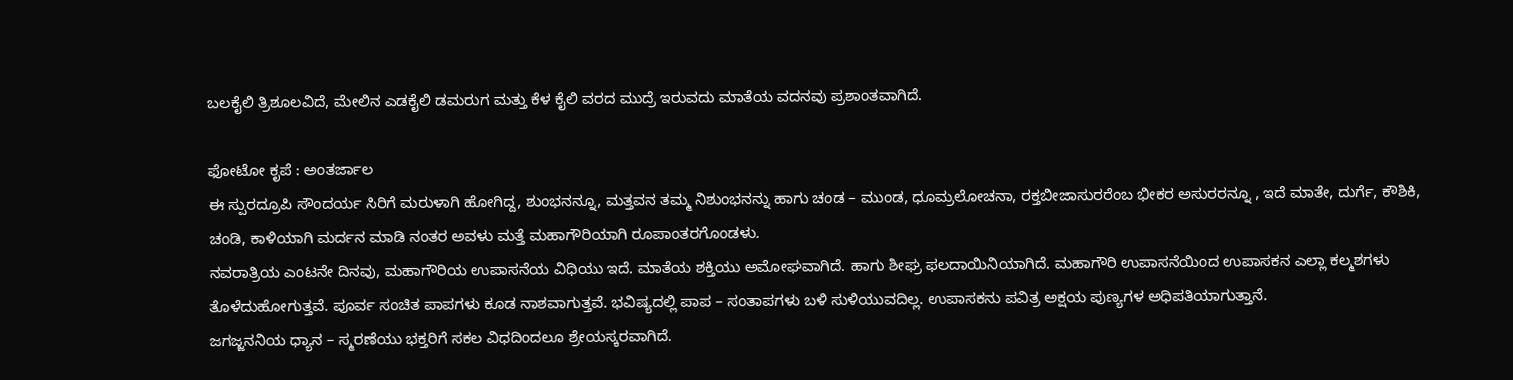ಬಲಕೈಲಿ ತ್ರಿಶೂಲವಿದೆ, ಮೇಲಿನ ಎಡಕೈಲಿ ಡಮರುಗ ಮತ್ತು ಕೆಳ ಕೈಲಿ ವರದ ಮುದ್ರೆ ಇರುವದು ಮಾತೆಯ ವದನವು ಪ್ರಶಾಂತವಾಗಿದೆ.

ಫೋಟೋ ಕೃಪೆ : ಅಂತರ್ಜಾಲ
ಈ ಸ್ಪುರದ್ರೂಪಿ ಸೌಂದರ್ಯ ಸಿರಿಗೆ ಮರುಳಾಗಿ ಹೋಗಿದ್ದ, ಶುಂಭನನ್ನೂ, ಮತ್ತವನ ತಮ್ಮ ನಿಶುಂಭನನ್ನು ಹಾಗು ಚಂಡ – ಮುಂಡ, ಧೂಮ್ರಲೋಚನಾ, ರಕ್ತಬೀಜಾಸುರರೆಂಬ ಭೀಕರ ಅಸುರರನ್ನೂ , ಇದೆ ಮಾತೇ, ದುರ್ಗೆ, ಕೌಶಿಕಿ, ಚಂಡಿ, ಕಾಳಿಯಾಗಿ ಮರ್ದನ ಮಾಡಿ ನಂತರ ಅವಳು ಮತ್ತೆ ಮಹಾಗೌರಿಯಾಗಿ ರೂಪಾಂತರಗೊಂಡಳು.
ನವರಾತ್ರಿಯ ಎಂಟನೇ ದಿನವು, ಮಹಾಗೌರಿಯ ಉಪಾಸನೆಯ ವಿಧಿಯು ಇದೆ. ಮಾತೆಯ ಶಕ್ತಿಯು ಅಮೋಘವಾಗಿದೆ. ಹಾಗು ಶೀಘ್ರ ಫಲದಾಯಿನಿಯಾಗಿದೆ. ಮಹಾಗೌರಿ ಉಪಾಸನೆಯಿಂದ ಉಪಾಸಕನ ಎಲ್ಲಾ ಕಲ್ಮಶಗಳು ತೊಳೆದುಹೋಗುತ್ತವೆ. ಪೂರ್ವ ಸಂಚಿತ ಪಾಪಗಳು ಕೂಡ ನಾಶವಾಗುತ್ತವೆ. ಭವಿಷ್ಯದಲ್ಲಿ ಪಾಪ – ಸಂತಾಪಗಳು ಬಳಿ ಸುಳಿಯುವದಿಲ್ಲ. ಉಪಾಸಕನು ಪವಿತ್ರ ಅಕ್ಷಯ ಪುಣ್ಯಗಳ ಅಧಿಪತಿಯಾಗುತ್ತಾನೆ.
ಜಗಜ್ಜನನಿಯ ಧ್ಯಾನ – ಸ್ಮರಣೆಯು ಭಕ್ತರಿಗೆ ಸಕಲ ವಿಧದಿಂದಲೂ ಶ್ರೇಯಸ್ಕರವಾಗಿದೆ.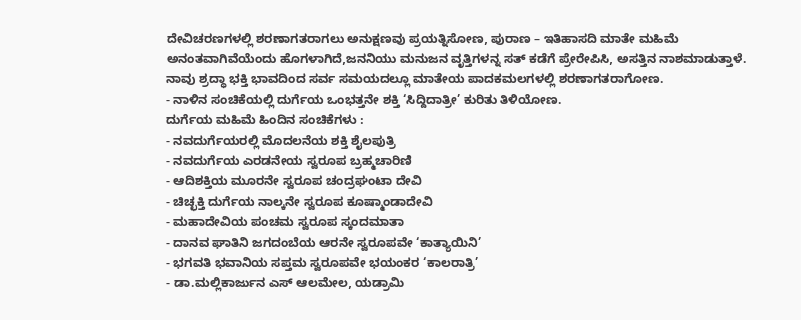ದೇವಿಚರಣಗಳಲ್ಲಿ ಶರಣಾಗತರಾಗಲು ಅನುಕ್ಷಣವು ಪ್ರಯತ್ನಿಸೋಣ, ಪುರಾಣ – ಇತಿಹಾಸದಿ ಮಾತೇ ಮಹಿಮೆ ಅನಂತವಾಗಿವೆಯೆಂದು ಹೊಗಳಾಗಿದೆ,ಜನನಿಯು ಮನುಜನ ವೃತ್ತಿಗಳನ್ನ ಸತ್ ಕಡೆಗೆ ಪ್ರೇರೇಪಿಸಿ, ಅಸತ್ತಿನ ನಾಶಮಾಡುತ್ತಾಳೆ. ನಾವು ಶ್ರದ್ಧಾ ಭಕ್ತಿ ಭಾವದಿಂದ ಸರ್ವ ಸಮಯದಲ್ಲೂ ಮಾತೇಯ ಪಾದಕಮಲಗಳಲ್ಲಿ ಶರಣಾಗತರಾಗೋಣ.
- ನಾಳಿನ ಸಂಚಿಕೆಯಲ್ಲಿ ದುರ್ಗೆಯ ಒಂಭತ್ತನೇ ಶಕ್ತಿ ‘ಸಿದ್ದಿದಾತ್ರೀ’ ಕುರಿತು ತಿಳಿಯೋಣ.
ದುರ್ಗೆಯ ಮಹಿಮೆ ಹಿಂದಿನ ಸಂಚಿಕೆಗಳು :
- ನವದುರ್ಗೆಯರಲ್ಲಿ ಮೊದಲನೆಯ ಶಕ್ತಿ ಶೈಲಪುತ್ರಿ
- ನವದುರ್ಗೆಯ ಎರಡನೇಯ ಸ್ವರೂಪ ಬ್ರಹ್ಮಚಾರಿಣಿ
- ಆದಿಶಕ್ತಿಯ ಮೂರನೇ ಸ್ವರೂಪ ಚಂದ್ರಘಂಟಾ ದೇವಿ
- ಚಿಚ್ಛಕ್ತಿ ದುರ್ಗೆಯ ನಾಲ್ಕನೇ ಸ್ವರೂಪ ಕೂಷ್ಮಾಂಡಾದೇವಿ
- ಮಹಾದೇವಿಯ ಪಂಚಮ ಸ್ವರೂಪ ಸ್ಕಂದಮಾತಾ
- ದಾನವ ಘಾತಿನಿ ಜಗದಂಬೆಯ ಆರನೇ ಸ್ವರೂಪವೇ ‘ಕಾತ್ಯಾಯಿನಿ’
- ಭಗವತಿ ಭವಾನಿಯ ಸಪ್ತಮ ಸ್ವರೂಪವೇ ಭಯಂಕರ ‘ಕಾಲರಾತ್ರಿ’
- ಡಾ.ಮಲ್ಲಿಕಾರ್ಜುನ ಎಸ್ ಆಲಮೇಲ, ಯಡ್ರಾಮಿ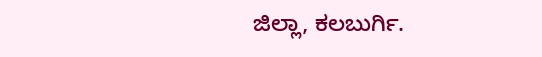ಜಿಲ್ಲಾ, ಕಲಬುರ್ಗಿ.